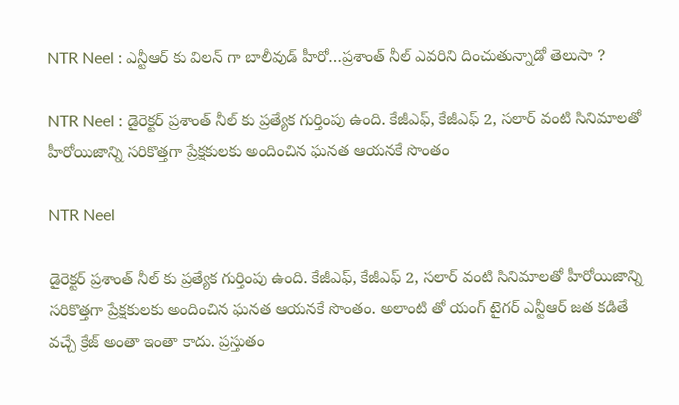NTR Neel : ఎన్టీఆర్ కు విలన్ గా బాలీవుడ్ హీరో…ప్రశాంత్ నీల్ ఎవరిని దించుతున్నాడో తెలుసా ?

NTR Neel : డైరెక్టర్ ప్రశాంత్ నీల్ కు ప్రత్యేక గుర్తింపు ఉంది. కేజీఎఫ్, కేజీఎఫ్ 2, సలార్ వంటి సినిమాలతో హీరోయిజాన్ని సరికొత్తగా ప్రేక్షకులకు అందించిన ఘనత ఆయనకే సొంతం

NTR Neel

డైరెక్టర్ ప్రశాంత్ నీల్ కు ప్రత్యేక గుర్తింపు ఉంది. కేజీఎఫ్, కేజీఎఫ్ 2, సలార్ వంటి సినిమాలతో హీరోయిజాన్ని సరికొత్తగా ప్రేక్షకులకు అందించిన ఘనత ఆయనకే సొంతం. అలాంటి తో యంగ్ టైగర్ ఎన్టీఆర్ జత కడితే వచ్చే క్రేజ్ అంతా ఇంతా కాదు. ప్రస్తుతం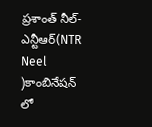ప్రశాంత్ నీల్-ఎన్టీఆర్(NTR Neel )కాంబినేషన్ లో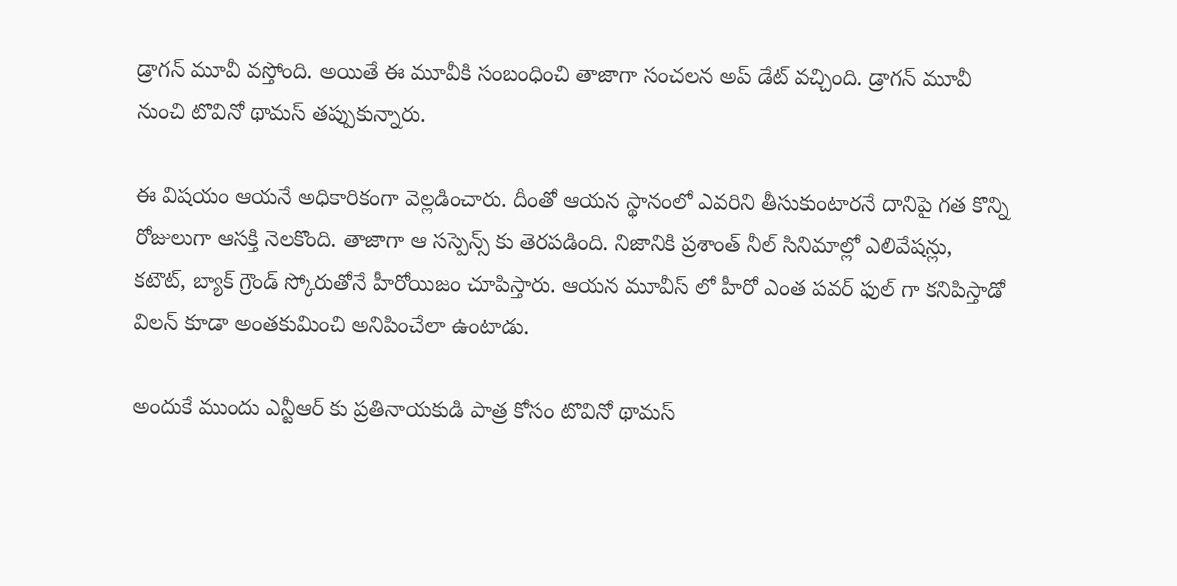డ్రాగన్ మూవీ వస్తోంది. అయితే ఈ మూవీకి సంబంధించి తాజాగా సంచలన అప్ డేట్ వచ్చింది. డ్రాగన్ మూవీ నుంచి టొవినో థామస్ తప్పుకున్నారు.

ఈ విషయం ఆయనే అధికారికంగా వెల్లడించారు. దీంతో ఆయన స్థానంలో ఎవరిని తీసుకుంటారనే దానిపై గత కొన్ని రోజులుగా ఆసక్తి నెలకొంది. తాజాగా ఆ సస్పెన్స్ కు తెరపడింది. నిజానికి ప్రశాంత్ నీల్ సినిమాల్లో ఎలివేషన్లు, కటౌట్, బ్యాక్ గ్రౌండ్ స్కోరుతోనే హీరోయిజం చూపిస్తారు. ఆయన మూవీస్ లో హీరో ఎంత పవర్ ఫుల్ గా కనిపిస్తాడో విలన్ కూడా అంతకుమించి అనిపించేలా ఉంటాడు.

అందుకే ముందు ఎన్టీఆర్ కు ప్రతినాయకుడి పాత్ర కోసం టొవినో థామస్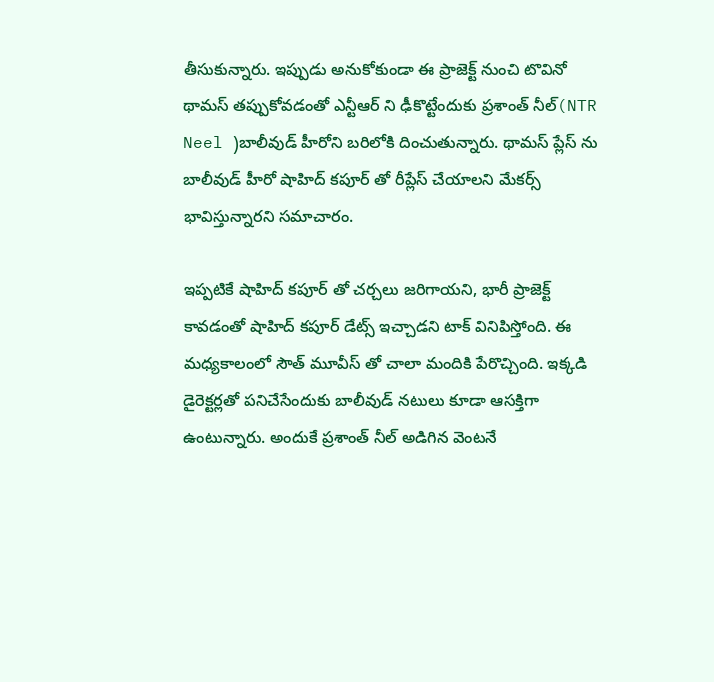తీసుకున్నారు. ఇప్పుడు అనుకోకుండా ఈ ప్రాజెక్ట్ నుంచి టొవినో థామస్ తప్పుకోవడంతో ఎన్టీఆర్ ని ఢీకొట్టేందుకు ప్రశాంత్ నీల్(NTR Neel )బాలీవుడ్ హీరోని బరిలోకి దించుతున్నారు. థామస్ ప్లేస్ ను బాలీవుడ్ హీరో షాహిద్ కపూర్ తో రీప్లేస్ చేయాలని మేకర్స్ భావిస్తున్నారని సమాచారం.

ఇప్పటికే షాహిద్ కపూర్ తో చర్చలు జరిగాయని, భారీ ప్రాజెక్ట్ కావడంతో షాహిద్ కపూర్ డేట్స్ ఇచ్చాడని టాక్ వినిపిస్తోంది. ఈ మధ్యకాలంలో సౌత్ మూవీస్ తో చాలా మందికి పేరొచ్చింది. ఇక్కడి డైరెక్టర్లతో పనిచేసేందుకు బాలీవుడ్ నటులు కూడా ఆసక్తిగా ఉంటున్నారు. అందుకే ప్రశాంత్ నీల్ అడిగిన వెంటనే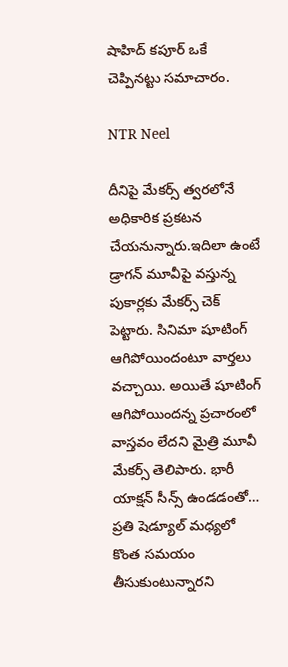షాహిద్ కపూర్ ఒకే చెప్పినట్టు సమాచారం.

NTR Neel

దీనిపై మేకర్స్ త్వరలోనే అధికారిక ప్రకటన చేయనున్నారు.ఇదిలా ఉంటే డ్రాగన్ మూవీపై వస్తున్న పుకార్లకు మేకర్స్ చెక్ పెట్టారు. సినిమా షూటింగ్ ఆగిపోయిందంటూ వార్తలు వచ్చాయి. అయితే షూటింగ్ ఆగిపోయిందన్న ప్రచారంలో వాస్తవం లేదని మైత్రి మూవీ మేకర్స్ తెలిపారు. భారీ యాక్షన్ సీన్స్ ఉండడంతో… ప్రతి షెడ్యూల్ మధ్యలో కొంత సమయం తీసుకుంటున్నారని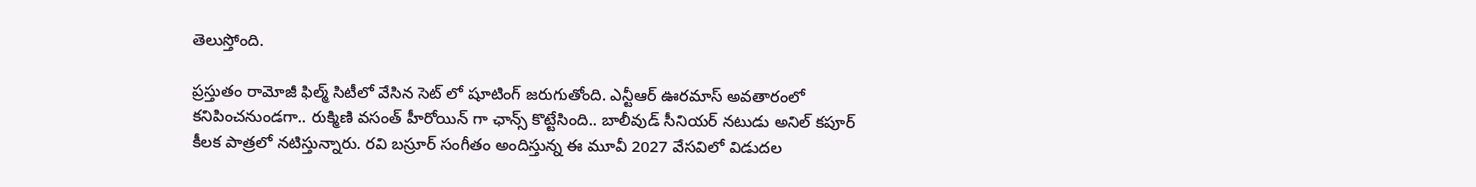తెలుస్తోంది.

ప్రస్తుతం రామోజీ ఫిల్మ్ సిటీలో వేసిన సెట్ లో షూటింగ్ జరుగుతోంది. ఎన్టీఆర్ ఊరమాస్ అవతారంలో కనిపించనుండగా.. రుక్మిణి వసంత్ హీరోయిన్ గా ఛాన్స్ కొట్టేసింది.. బాలీవుడ్ సీనియర్ నటుడు అనిల్ కపూర్ కీలక పాత్రలో నటిస్తున్నారు. రవి బస్రూర్ సంగీతం అందిస్తున్న ఈ మూవీ 2027 వేసవిలో విడుదల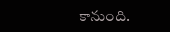కానుంది.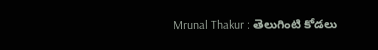Mrunal Thakur : తెలుగింటి కోడలు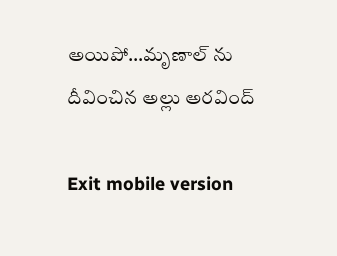అయిపో…మృణాల్ ను దీవించిన అల్లు అరవింద్

Exit mobile version